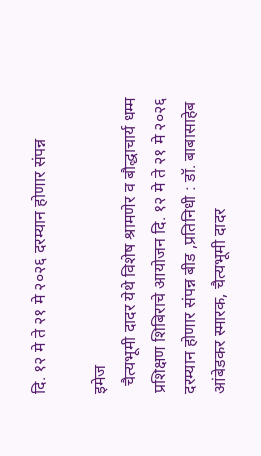दि. १२ मे ते २१ मे २०२६ दरम्यान होणार संपन्न

इमेज
  चैत्यभूमी दादर येथे विशेष श्रामणेर व बौद्धाचार्य धम्म प्रशिक्षण शिबिराचे आयोजन दि. १२ मे ते २१ मे २०२६ दरम्यान होणार संपन्न बीड ,प्रतिनिधी : डॉ. बाबासाहेब आंबेडकर स्मारक, चैत्यभूमी दादर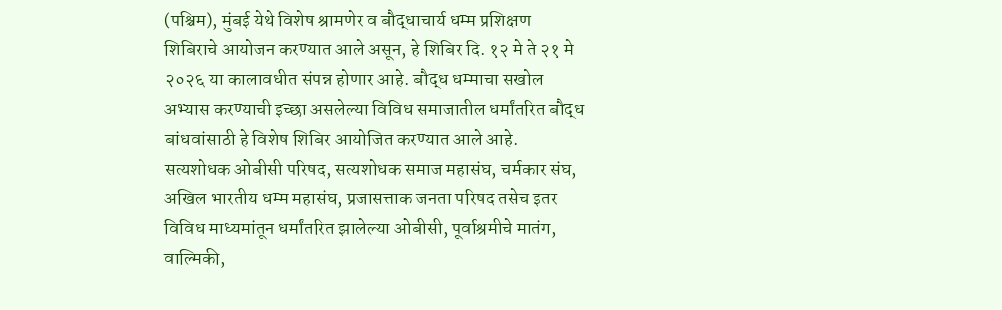(पश्चिम), मुंबई येथे विशेष श्रामणेर व बौद्धाचार्य धम्म प्रशिक्षण शिबिराचे आयोजन करण्यात आले असून, हे शिबिर दि. १२ मे ते २१ मे २०२६ या कालावधीत संपन्न होणार आहे. बौद्ध धम्माचा सखोल अभ्यास करण्याची इच्छा असलेल्या विविध समाजातील धर्मांतरित बौद्ध बांधवांसाठी हे विशेष शिबिर आयोजित करण्यात आले आहे. सत्यशोधक ओबीसी परिषद, सत्यशोधक समाज महासंघ, चर्मकार संघ, अखिल भारतीय धम्म महासंघ, प्रजासत्ताक जनता परिषद तसेच इतर विविध माध्यमांतून धर्मांतरित झालेल्या ओबीसी, पूर्वाश्रमीचे मातंग, वाल्मिकी,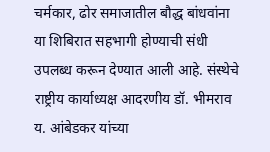चर्मकार, ढोर समाजातील बौद्ध बांधवांना या शिबिरात सहभागी होण्याची संधी उपलब्ध करून देण्यात आली आहे. संस्थेचे राष्ट्रीय कार्याध्यक्ष आदरणीय डॉ. भीमराव य. आंबेडकर यांच्या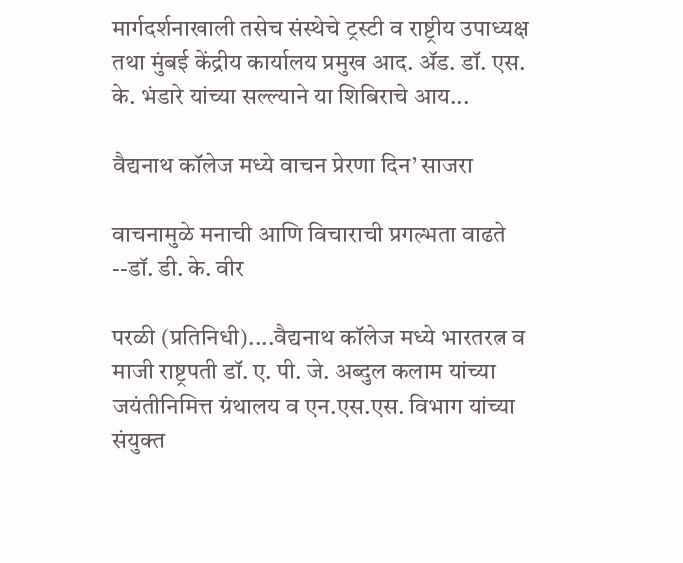मार्गदर्शनाखाली तसेच संस्थेचे ट्रस्टी व राष्ट्रीय उपाध्यक्ष तथा मुंबई केंद्रीय कार्यालय प्रमुख आद. ॲड. डॉ. एस. के. भंडारे यांच्या सल्ल्याने या शिबिराचे आय...

वैद्यनाथ कॉलेज मध्ये वाचन प्रेरणा दिन’ साजरा

वाचनामुळे मनाची आणि विचाराची प्रगल्भता वाढते --डॉ. डी. के. वीर

परळी (प्रतिनिधी)....वैद्यनाथ कॉलेज मध्ये भारतरत्न व माजी राष्ट्रपती डॉ. ए. पी. जे. अब्दुल कलाम यांच्या जयंतीनिमित्त ग्रंथालय व एन.एस.एस. विभाग यांच्या संयुक्त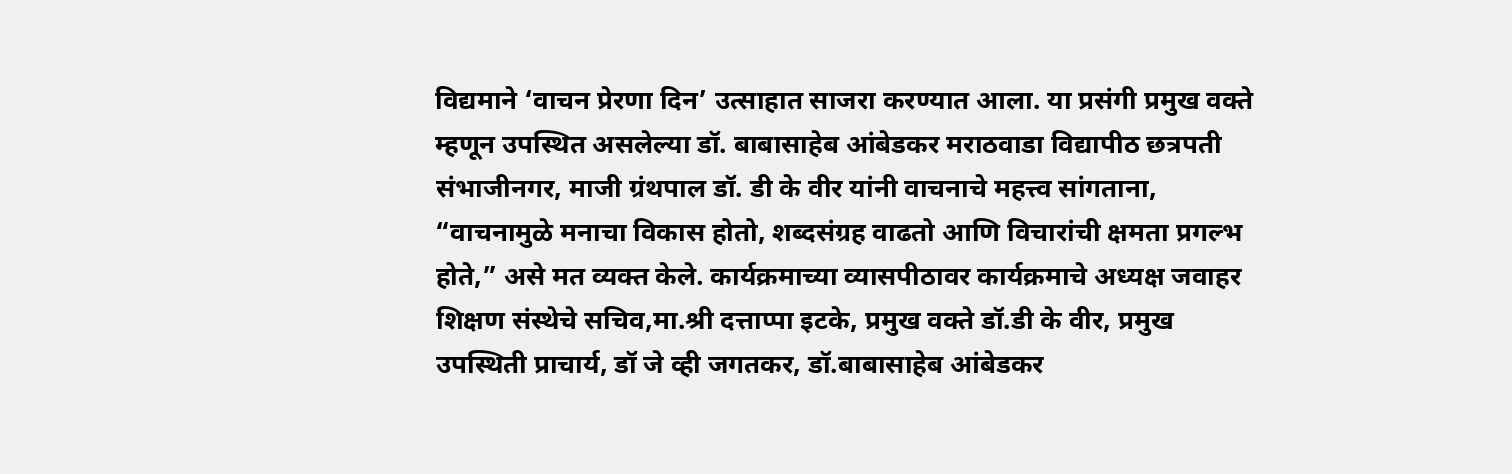विद्यमाने ‘वाचन प्रेरणा दिन’ उत्साहात साजरा करण्यात आला. या प्रसंगी प्रमुख वक्ते म्हणून उपस्थित असलेल्या डॉ. बाबासाहेब आंबेडकर मराठवाडा विद्यापीठ छत्रपती संभाजीनगर, माजी ग्रंथपाल डॉ. डी के वीर यांनी वाचनाचे महत्त्व सांगताना, “वाचनामुळे मनाचा विकास होतो, शब्दसंग्रह वाढतो आणि विचारांची क्षमता प्रगल्भ होते,” असे मत व्यक्त केले. कार्यक्रमाच्या व्यासपीठावर कार्यक्रमाचे अध्यक्ष जवाहर शिक्षण संस्थेचे सचिव,मा.श्री दत्ताप्पा इटके, प्रमुख वक्ते डॉ.डी के वीर, प्रमुख उपस्थिती प्राचार्य, डॉ जे व्ही जगतकर, डॉ.बाबासाहेब आंबेडकर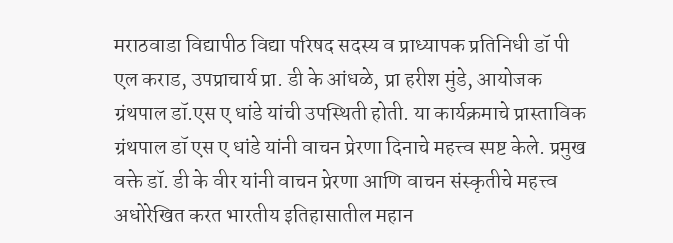मराठवाडा विद्यापीठ विद्या परिषद सदस्य व प्राध्यापक प्रतिनिधी डॉ पी एल कराड, उपप्राचार्य प्रा. डी के आंधळे, प्रा हरीश मुंडे, आयोजक ग्रंथपाल डॉ.एस ए धांडे यांची उपस्थिती होती. या कार्यक्रमाचे प्रास्ताविक  ग्रंथपाल डॉ एस ए धांडे यांनी वाचन प्रेरणा दिनाचे महत्त्व स्पष्ट केले. प्रमुख वक्ते डॉ. डी के वीर यांनी वाचन प्रेरणा आणि वाचन संस्कृतीचे महत्त्व अधोरेखित करत भारतीय इतिहासातील महान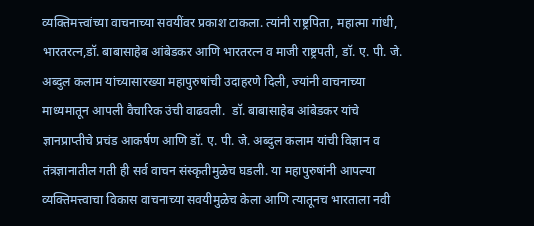व्यक्तिमत्त्वांच्या वाचनाच्या सवयींवर प्रकाश टाकला. त्यांनी राष्ट्रपिता, महात्मा गांधी, भारतरत्न,डॉ. बाबासाहेब आंबेडकर आणि भारतरत्न व माजी राष्ट्रपती, डॉ. ए. पी. जे. अब्दुल कलाम यांच्यासारख्या महापुरुषांची उदाहरणे दिली, ज्यांनी वाचनाच्या माध्यमातून आपली वैचारिक उंची वाढवली.  डॉ. बाबासाहेब आंबेडकर यांचे ज्ञानप्राप्तीचे प्रचंड आकर्षण आणि डॉ. ए. पी. जे. अब्दुल कलाम यांची विज्ञान व तंत्रज्ञानातील गती ही सर्व वाचन संस्कृतीमुळेच घडली. या महापुरुषांनी आपल्या व्यक्तिमत्त्वाचा विकास वाचनाच्या सवयीमुळेच केला आणि त्यातूनच भारताला नवी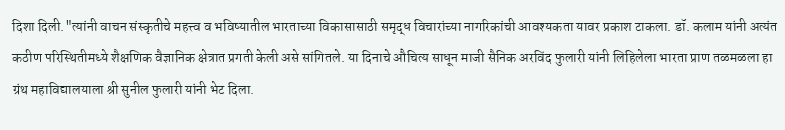दिशा दिली."त्यांनी वाचन संस्कृतीचे महत्त्व व भविष्यातील भारताच्या विकासासाठी समृद्ध विचारांच्या नागरिकांची आवश्यकता यावर प्रकाश टाकला. डॉ. कलाम यांनी अत्यंत कठीण परिस्थितीमध्ये शैक्षणिक वैज्ञानिक क्षेत्रात प्रगती केली असे सांगितले. या दिनाचे औचित्य साधून माजी सैनिक अरविंद फुलारी यांनी लिहिलेला भारता प्राण तळमळला हा ग्रंथ महाविद्यालयाला श्री सुनील फुलारी यांनी भेट दिला.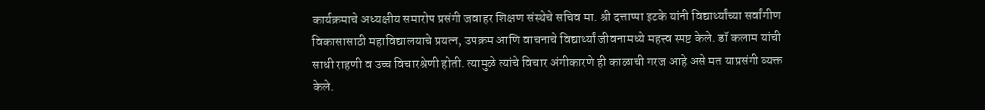कार्यक्रमाचे अध्यक्षीय समारोप प्रसंगी जवाहर शिक्षण संस्थेचे सचिव मा. श्री दत्ताप्पा इटके यांनी विद्यार्थ्यांच्या सर्वांगीण विकासासाठी महाविद्यालयाचे प्रयत्न, उपक्रम आणि वाचनाचे विद्यार्थ्यां जीवनामध्ये महत्त्व स्पष्ट केले. डॉ कलाम यांची साधी राहणी व उच्च विचारश्रेणी होती. त्यामुळे त्यांचे विचार अंगीकारणे ही काळाची गरज आहे असे मत याप्रसंगी व्यक्त केले.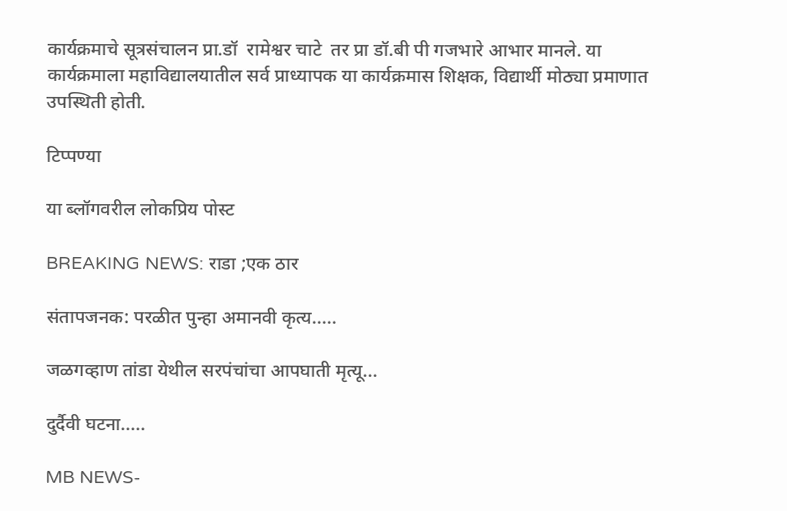कार्यक्रमाचे सूत्रसंचालन प्रा.डॉ  रामेश्वर चाटे  तर प्रा डॉ.बी पी गजभारे आभार मानले. या कार्यक्रमाला महाविद्यालयातील सर्व प्राध्यापक या कार्यक्रमास शिक्षक, विद्यार्थी मोठ्या प्रमाणात उपस्थिती होती.

टिप्पण्या

या ब्लॉगवरील लोकप्रिय पोस्ट

BREAKING NEWS: राडा ;एक ठार

संतापजनक: परळीत पुन्हा अमानवी कृत्य.....

जळगव्हाण तांडा येथील सरपंचांचा आपघाती मृत्यू...

दुर्दैवी घटना.....

MB NEWS-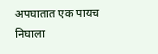अपघातात एक पायच निघाला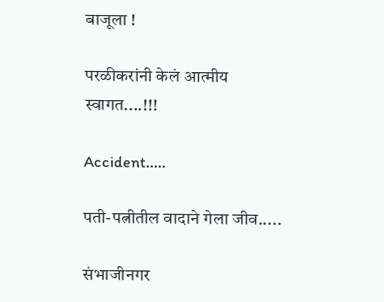बाजूला !

परळीकरांनी केलं आत्मीय स्वागत....!!!

Accident.....

पती-पत्नीतील वादाने गेला जीव.....

संभाजीनगर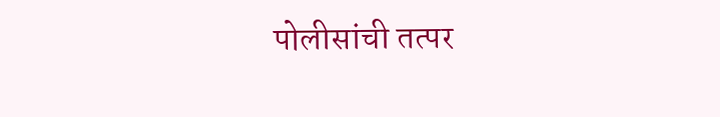पोलीसांची तत्पर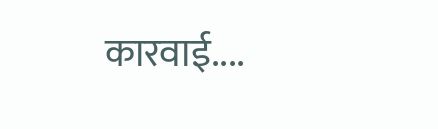कारवाई....